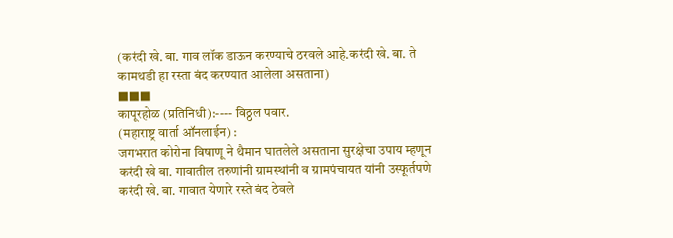(करंदी खे. बा. गाव लॉक डाऊन करण्याचे ठरवले आहे.करंदी खे. बा. ते कामथडी हा रस्ता बंद करण्यात आलेला असताना)
■■■
कापूरहोळ (प्रतिनिधी):---- विठ्ठल पवार.
(महाराष्ट्र वार्ता ऑनलाईन) :
जगभरात कोरोना विषाणू ने थैमान घातलेले असताना सुरक्षेचा उपाय म्हणून करंदी खे बा. गावातील तरुणांनी ग्रामस्थांनी व ग्रामपंचायत यांनी उस्फूर्तपणे करंदी खे. बा. गावात येणारे रस्ते बंद ठेवले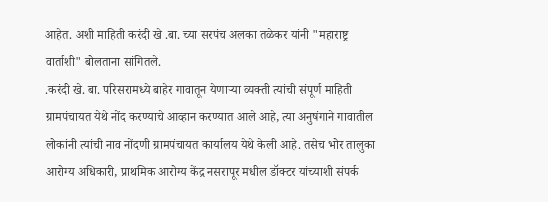आहेत. अशी माहिती करंदी खे .बा. च्या सरपंच अलका तळेकर यांनी "महाराष्ट्र वार्ताशी" बोलताना सांगितले.
.करंदी खे. बा. परिसरामध्ये बाहेर गावातून येणाऱ्या व्यक्ती त्यांची संपूर्ण माहिती ग्रामपंचायत येथे नोंद करण्याचे आव्हान करण्यात आले आहे, त्या अनुषंगाने गावातील लोकांनी त्यांची नाव नोंदणी ग्रामपंचायत कार्यालय येथे केली आहे. तसेच भोर तालुका आरोग्य अधिकारी, प्राथमिक आरोग्य केंद्र नसरापूर मधील डॉक्टर यांच्याशी संपर्क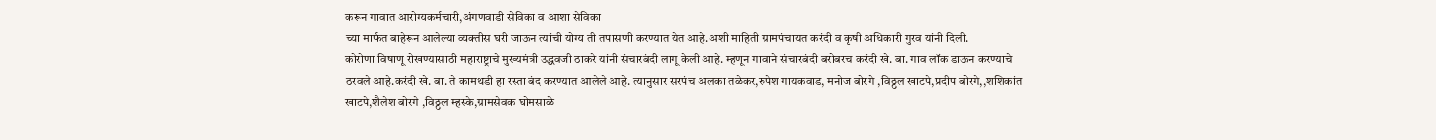करून गावात आरोग्यकर्मचारी,अंगणवाडी सेविका व आशा सेविका
च्या मार्फत बाहेरून आलेल्या व्यक्तीस घरी जाऊन त्यांची योग्य ती तपासणी करण्यात येत आहे.अशी माहिती ग्रामपंचायत करंदी व कृषी अधिकारी गुरव यांनी दिली.
कोरोणा विषाणू रोखण्यासाठी महाराष्ट्राचे मुख्यमंत्री उद्धवजी ठाकरे यांनी संचारबंदी लागू केली आहे. म्हणून गावाने संचारबंदी बरोबरच करंदी खे. बा. गाव लॉक डाऊन करण्याचे ठरवले आहे.करंदी खे. बा. ते कामथडी हा रस्ता बंद करण्यात आलेले आहे. त्यानुसार सरपंच अलका तळेकर,रुपेश गायकवाड, मनोज बोरगे ,विठ्ठल खाटपे,प्रदीप बोरगे,,शशिकांत खाटपे,शैलेश बोरगे ,विठ्ठल म्हस्के,ग्रामसेवक घोमसाळे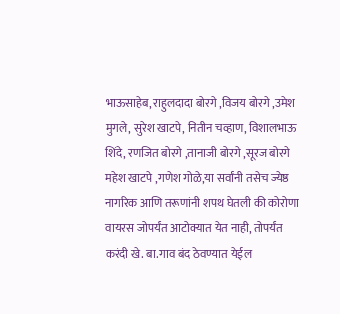भाऊसाहेब, राहुलदादा बोरगे ,विजय बोरगे ,उमेश मुगले, सुरेश खाटपे, नितीन चव्हाण, विशालभाऊ शिंदे, रणजित बोरगे ,तानाजी बोरगे ,सूरज बोरगे महेश खाटपे ,गणेश गोळे,या सर्वांनी तसेच ज्येष्ठ नागरिक आणि तरूणांनी शपथ घेतली की कोरोणा वायरस जोपर्यंत आटोक्यात येत नाही, तोपर्यंत करंदी खे. बा.गाव बंद ठेवण्यात येईल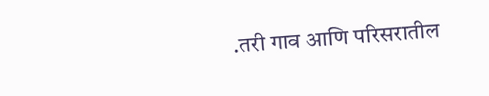.तरी गाव आणि परिसरातील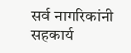सर्व नागरिकांनी सहकार्य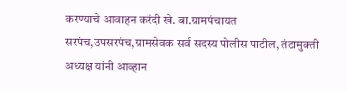करण्याचे आवाहन करंदी खे. बा.ग्रामपंचायत सरपंच,उपसरपंच,ग्रामसेवक सर्व सदस्य पोलीस पाटील, तंटामुक्ती अध्यक्ष यांनी आव्हान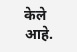केले आहे.